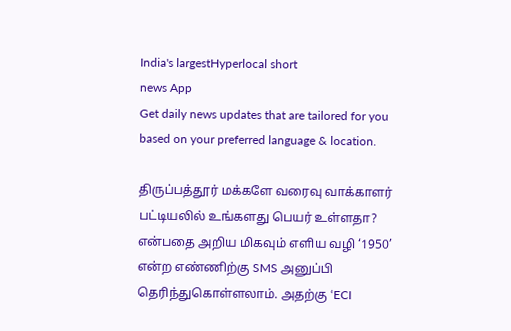India's largestHyperlocal short
news App
Get daily news updates that are tailored for you based on your preferred language & location.

திருப்பத்தூர் மக்களே வரைவு வாக்காளர் பட்டியலில் உங்களது பெயர் உள்ளதா? என்பதை அறிய மிகவும் எளிய வழி ‘1950’ என்ற எண்ணிற்கு SMS அனுப்பி தெரிந்துகொள்ளலாம். அதற்கு ‘ECI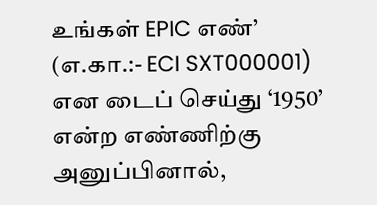உங்கள் EPIC எண்’ (எ.கா.:- ECI SXT000001) என டைப் செய்து ‘1950’ என்ற எண்ணிற்கு அனுப்பினால்,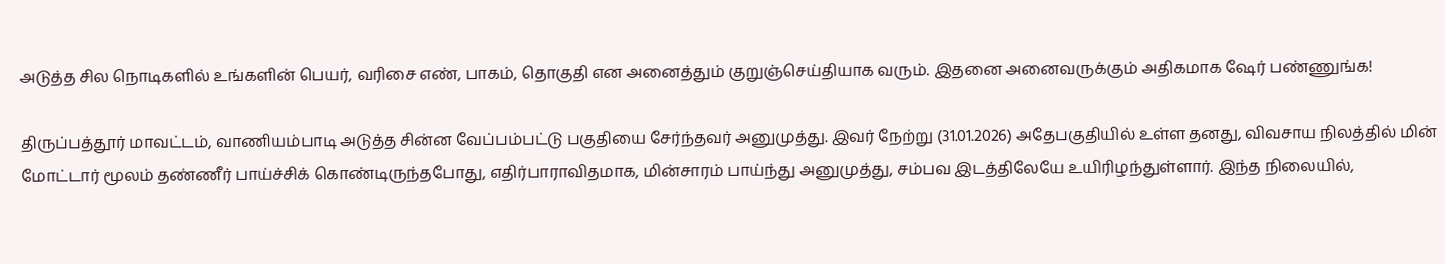அடுத்த சில நொடிகளில் உங்களின் பெயர், வரிசை எண், பாகம், தொகுதி என அனைத்தும் குறுஞ்செய்தியாக வரும். இதனை அனைவருக்கும் அதிகமாக ஷேர் பண்ணுங்க!

திருப்பத்தூர் மாவட்டம், வாணியம்பாடி அடுத்த சின்ன வேப்பம்பட்டு பகுதியை சேர்ந்தவர் அனுமுத்து. இவர் நேற்று (31.01.2026) அதேபகுதியில் உள்ள தனது, விவசாய நிலத்தில் மின் மோட்டார் மூலம் தண்ணீர் பாய்ச்சிக் கொண்டிருந்தபோது, எதிர்பாராவிதமாக, மின்சாரம் பாய்ந்து அனுமுத்து, சம்பவ இடத்திலேயே உயிரிழந்துள்ளார். இந்த நிலையில்,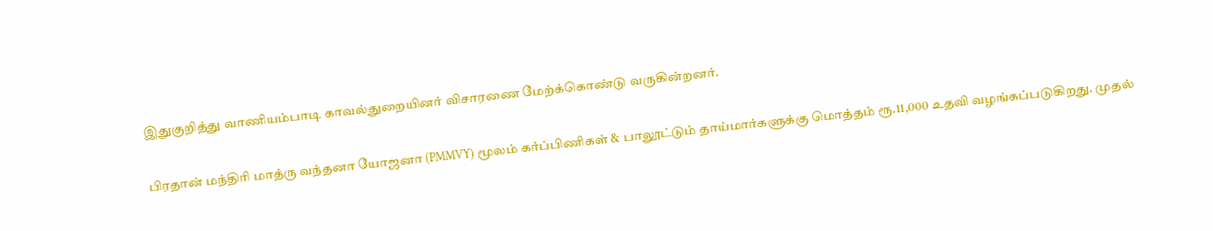இதுகுறித்து வாணியம்பாடி காவல்துறையினர் விசாரணை மேற்க்கொண்டு வருகின்றனர்.

பிரதான் மந்திரி மாத்ரு வந்தனா யோஜனா (PMMVY) மூலம் கர்ப்பிணிகள் & பாலூட்டும் தாய்மார்களுக்கு மொத்தம் ரூ.11,000 உதவி வழங்கப்படுகிறது. முதல்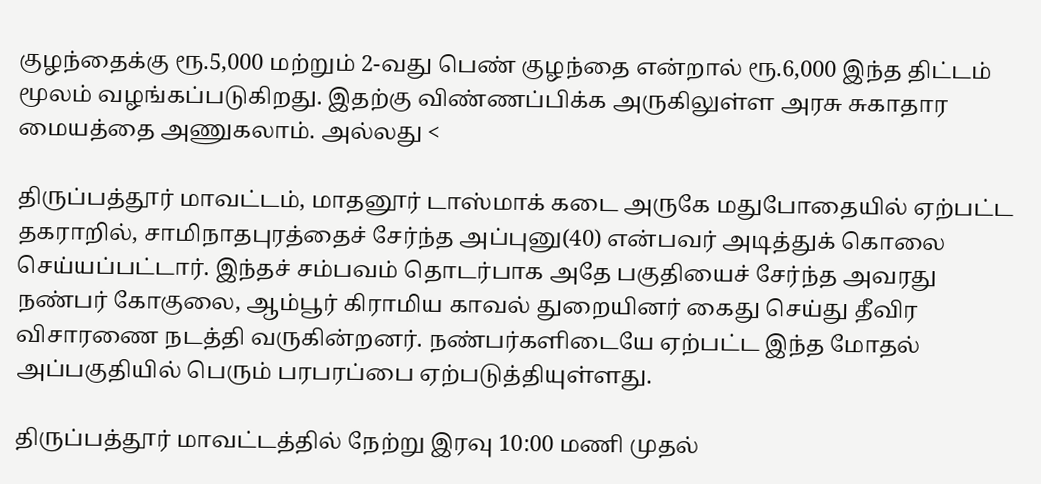குழந்தைக்கு ரூ.5,000 மற்றும் 2-வது பெண் குழந்தை என்றால் ரூ.6,000 இந்த திட்டம் மூலம் வழங்கப்படுகிறது. இதற்கு விண்ணப்பிக்க அருகிலுள்ள அரசு சுகாதார மையத்தை அணுகலாம். அல்லது <

திருப்பத்தூர் மாவட்டம், மாதனூர் டாஸ்மாக் கடை அருகே மதுபோதையில் ஏற்பட்ட தகராறில், சாமிநாதபுரத்தைச் சேர்ந்த அப்புனு(40) என்பவர் அடித்துக் கொலை செய்யப்பட்டார். இந்தச் சம்பவம் தொடர்பாக அதே பகுதியைச் சேர்ந்த அவரது நண்பர் கோகுலை, ஆம்பூர் கிராமிய காவல் துறையினர் கைது செய்து தீவிர விசாரணை நடத்தி வருகின்றனர். நண்பர்களிடையே ஏற்பட்ட இந்த மோதல் அப்பகுதியில் பெரும் பரபரப்பை ஏற்படுத்தியுள்ளது.

திருப்பத்தூர் மாவட்டத்தில் நேற்று இரவு 10:00 மணி முதல்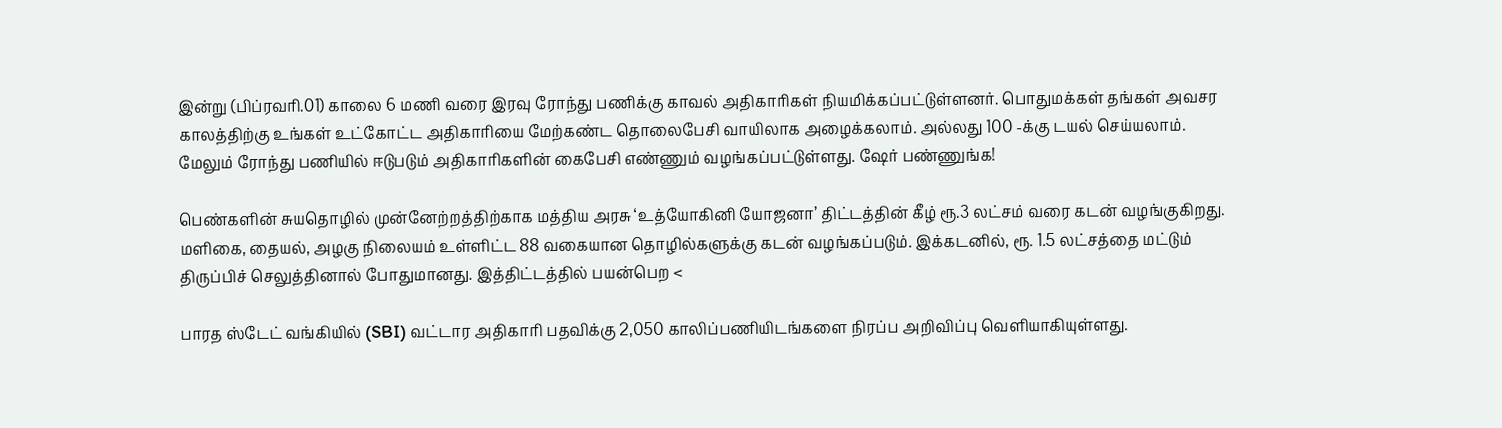இன்று (பிப்ரவரி.01) காலை 6 மணி வரை இரவு ரோந்து பணிக்கு காவல் அதிகாரிகள் நியமிக்கப்பட்டுள்ளனர். பொதுமக்கள் தங்கள் அவசர காலத்திற்கு உங்கள் உட்கோட்ட அதிகாரியை மேற்கண்ட தொலைபேசி வாயிலாக அழைக்கலாம். அல்லது 100 -க்கு டயல் செய்யலாம். மேலும் ரோந்து பணியில் ஈடுபடும் அதிகாரிகளின் கைபேசி எண்ணும் வழங்கப்பட்டுள்ளது. ஷேர் பண்ணுங்க!

பெண்களின் சுயதொழில் முன்னேற்றத்திற்காக மத்திய அரசு ‘உத்யோகினி யோஜனா’ திட்டத்தின் கீழ் ரூ.3 லட்சம் வரை கடன் வழங்குகிறது. மளிகை, தையல், அழகு நிலையம் உள்ளிட்ட 88 வகையான தொழில்களுக்கு கடன் வழங்கப்படும். இக்கடனில், ரூ. 1.5 லட்சத்தை மட்டும் திருப்பிச் செலுத்தினால் போதுமானது. இத்திட்டத்தில் பயன்பெற <

பாரத ஸ்டேட் வங்கியில் (SBI) வட்டார அதிகாரி பதவிக்கு 2,050 காலிப்பணியிடங்களை நிரப்ப அறிவிப்பு வெளியாகியுள்ளது.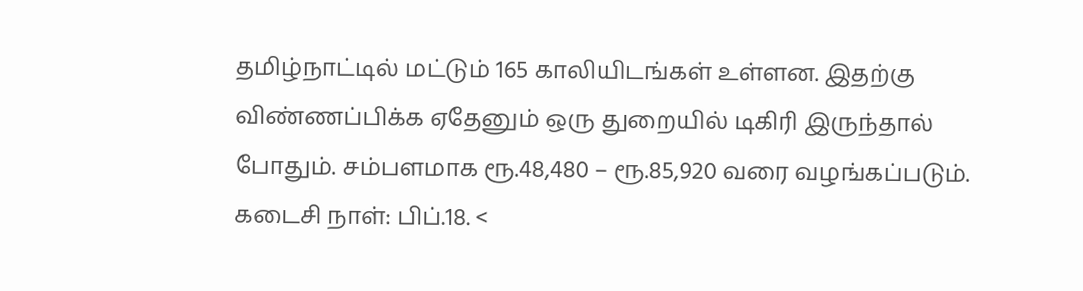தமிழ்நாட்டில் மட்டும் 165 காலியிடங்கள் உள்ளன. இதற்கு விண்ணப்பிக்க ஏதேனும் ஒரு துறையில் டிகிரி இருந்தால் போதும். சம்பளமாக ரூ.48,480 – ரூ.85,920 வரை வழங்கப்படும். கடைசி நாள்: பிப்.18. <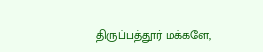திருப்பத்தூர் மக்களே,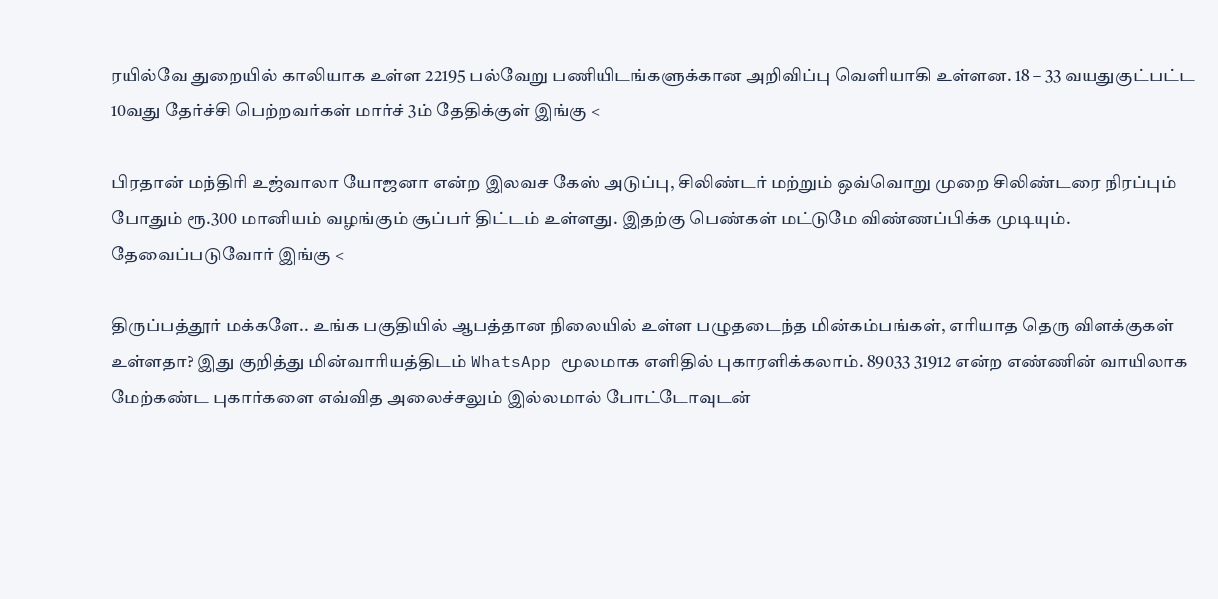ரயில்வே துறையில் காலியாக உள்ள 22195 பல்வேறு பணியிடங்களுக்கான அறிவிப்பு வெளியாகி உள்ளன. 18 – 33 வயதுகுட்பட்ட 10வது தேர்ச்சி பெற்றவர்கள் மார்ச் 3ம் தேதிக்குள் இங்கு <

பிரதான் மந்திரி உஜ்வாலா யோஜனா என்ற இலவச கேஸ் அடுப்பு, சிலிண்டர் மற்றும் ஒவ்வொறு முறை சிலிண்டரை நிரப்பும் போதும் ரூ.300 மானியம் வழங்கும் சூப்பர் திட்டம் உள்ளது. இதற்கு பெண்கள் மட்டுமே விண்ணப்பிக்க முடியும். தேவைப்படுவோர் இங்கு <

திருப்பத்தூர் மக்களே.. உங்க பகுதியில் ஆபத்தான நிலையில் உள்ள பழுதடைந்த மின்கம்பங்கள், எரியாத தெரு விளக்குகள் உள்ளதா? இது குறித்து மின்வாரியத்திடம் WhatsApp மூலமாக எளிதில் புகாரளிக்கலாம். 89033 31912 என்ற எண்ணின் வாயிலாக மேற்கண்ட புகார்களை எவ்வித அலைச்சலும் இல்லமால் போட்டோவுடன்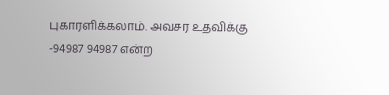புகாரளிக்கலாம். அவசர உதவிக்கு -94987 94987 என்ற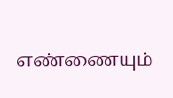எண்ணையும்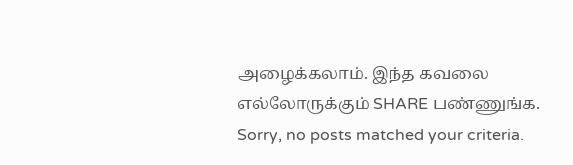அழைக்கலாம். இந்த கவலை எல்லோருக்கும் SHARE பண்ணுங்க.
Sorry, no posts matched your criteria.